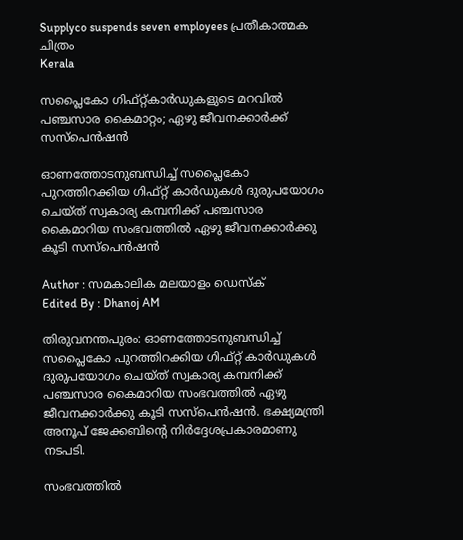Supplyco suspends seven employees പ്രതീകാത്മക ചിത്രം
Kerala

സപ്ലൈകോ ഗിഫ്റ്റ്കാര്‍ഡുകളുടെ മറവില്‍ പഞ്ചസാര കൈമാറ്റം; ഏഴു ജീവനക്കാര്‍ക്ക് സസ്പെന്‍ഷന്‍

ഓണത്തോടനുബന്ധിച്ച് സപ്ലൈകോ പുറത്തിറക്കിയ ഗിഫ്റ്റ് കാര്‍ഡുകള്‍ ദുരുപയോഗം ചെയ്ത് സ്വകാര്യ കമ്പനിക്ക് പഞ്ചസാര കൈമാറിയ സംഭവത്തില്‍ ഏഴു ജീവനക്കാര്‍ക്കു കൂടി സസ്പെന്‍ഷന്‍

Author : സമകാലിക മലയാളം ഡെസ്ക്
Edited By : Dhanoj AM

തിരുവനന്തപുരം: ഓണത്തോടനുബന്ധിച്ച് സപ്ലൈകോ പുറത്തിറക്കിയ ഗിഫ്റ്റ് കാര്‍ഡുകള്‍ ദുരുപയോഗം ചെയ്ത് സ്വകാര്യ കമ്പനിക്ക് പഞ്ചസാര കൈമാറിയ സംഭവത്തില്‍ ഏഴു ജീവനക്കാര്‍ക്കു കൂടി സസ്പെന്‍ഷന്‍. ഭക്ഷ്യമന്ത്രി അനൂപ് ജേക്കബിന്റെ നിര്‍ദ്ദേശപ്രകാരമാണു നടപടി.

സംഭവത്തില്‍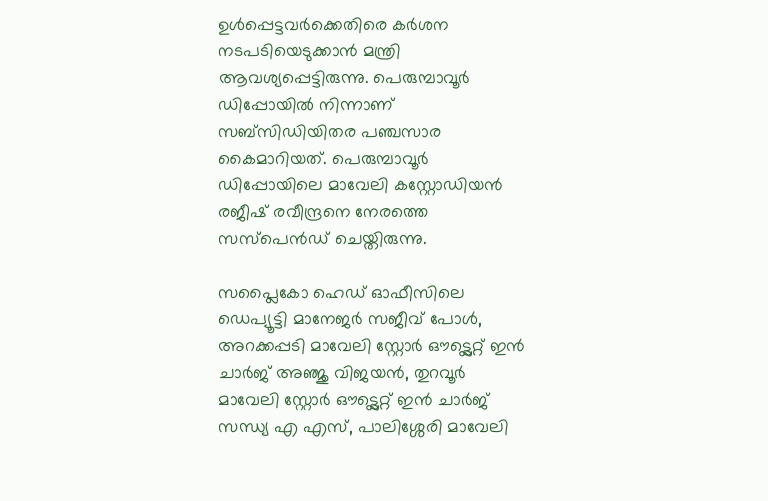ഉള്‍പ്പെട്ടവര്‍ക്കെതിരെ കര്‍ശന നടപടിയെടുക്കാന്‍ മന്ത്രി ആവശ്യപ്പെട്ടിരുന്നു. പെരുമ്പാവൂര്‍ ഡിപ്പോയില്‍ നിന്നാണ് സബ്സിഡിയിതര പഞ്ചസാര കൈമാറിയത്. പെരുമ്പാവൂര്‍ ഡിപ്പോയിലെ മാവേലി കസ്റ്റോഡിയന്‍ രജീഷ് രവീന്ദ്രനെ നേരത്തെ സസ്പെന്‍ഡ് ചെയ്തിരുന്നു.

സപ്ലൈകോ ഹെഡ് ഓഫീസിലെ ഡെപ്യൂട്ടി മാനേജര്‍ സജീവ് പോള്‍, അറക്കപ്പടി മാവേലി സ്റ്റോര്‍ ഔട്ട്ലെറ്റ് ഇന്‍ ചാര്‍ജ് അഞ്ജു വിജയന്‍, തുറവൂര്‍ മാവേലി സ്റ്റോര്‍ ഔട്ട്ലെറ്റ് ഇന്‍ ചാര്‍ജ് സന്ധ്യ എ എസ്, പാലിശ്ശേരി മാവേലി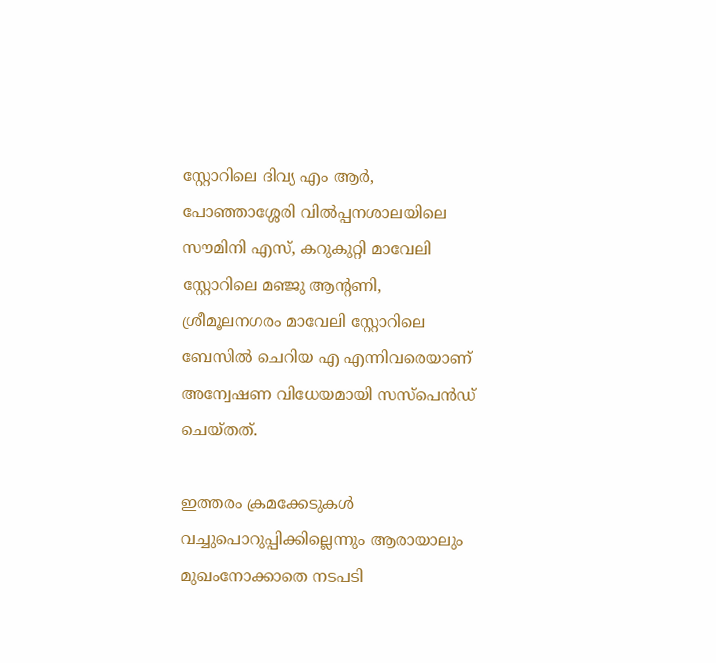സ്റ്റോറിലെ ദിവ്യ എം ആര്‍, പോഞ്ഞാശ്ശേരി വില്‍പ്പനശാലയിലെ സൗമിനി എസ്, കറുകുറ്റി മാവേലി സ്റ്റോറിലെ മഞ്ജു ആന്റണി, ശ്രീമൂലനഗരം മാവേലി സ്റ്റോറിലെ ബേസില്‍ ചെറിയ എ എന്നിവരെയാണ് അന്വേഷണ വിധേയമായി സസ്പെന്‍ഡ് ചെയ്തത്.

ഇത്തരം ക്രമക്കേടുകള്‍ വച്ചുപൊറുപ്പിക്കില്ലെന്നും ആരായാലും മുഖംനോക്കാതെ നടപടി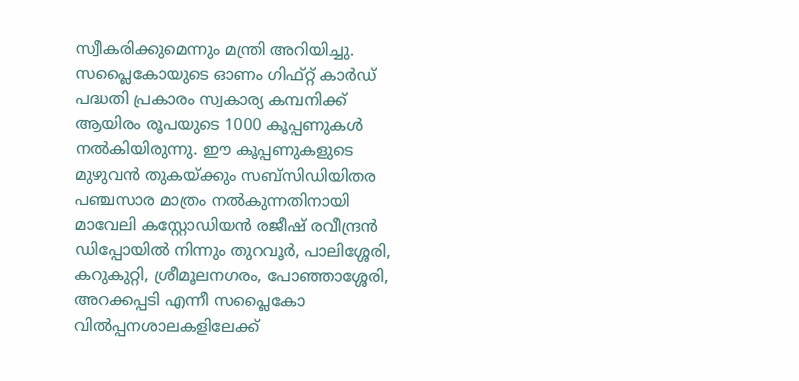സ്വീകരിക്കുമെന്നും മന്ത്രി അറിയിച്ചു. സപ്ലൈകോയുടെ ഓണം ഗിഫ്റ്റ് കാര്‍ഡ് പദ്ധതി പ്രകാരം സ്വകാര്യ കമ്പനിക്ക് ആയിരം രൂപയുടെ 1000 കൂപ്പണുകള്‍ നല്‍കിയിരുന്നു. ഈ കൂപ്പണുകളുടെ മുഴുവന്‍ തുകയ്ക്കും സബ്സിഡിയിതര പഞ്ചസാര മാത്രം നല്‍കുന്നതിനായി മാവേലി കസ്റ്റോഡിയന്‍ രജീഷ് രവീന്ദ്രന്‍ ഡിപ്പോയില്‍ നിന്നും തുറവൂര്‍, പാലിശ്ശേരി, കറുകുറ്റി, ശ്രീമൂലനഗരം, പോഞ്ഞാശ്ശേരി, അറക്കപ്പടി എന്നീ സപ്ലൈകോ വില്‍പ്പനശാലകളിലേക്ക്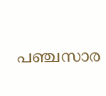പഞ്ചസാര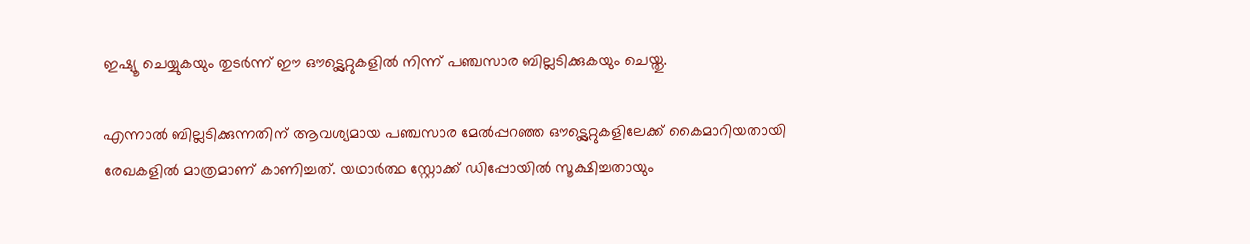ഇഷ്യൂ ചെയ്യുകയും തുടര്‍ന്ന് ഈ ഔട്ട്ലെറ്റുകളില്‍ നിന്ന് പഞ്ചസാര ബില്ലടിക്കുകയും ചെയ്തു.

എന്നാല്‍ ബില്ലടിക്കുന്നതിന് ആവശ്യമായ പഞ്ചസാര മേല്‍പ്പറഞ്ഞ ഔട്ട്ലെറ്റുകളിലേക്ക് കൈമാറിയതായി രേഖകളില്‍ മാത്രമാണ് കാണിച്ചത്. യഥാര്‍ത്ഥ സ്റ്റോക്ക് ഡിപ്പോയില്‍ സൂക്ഷിച്ചതായും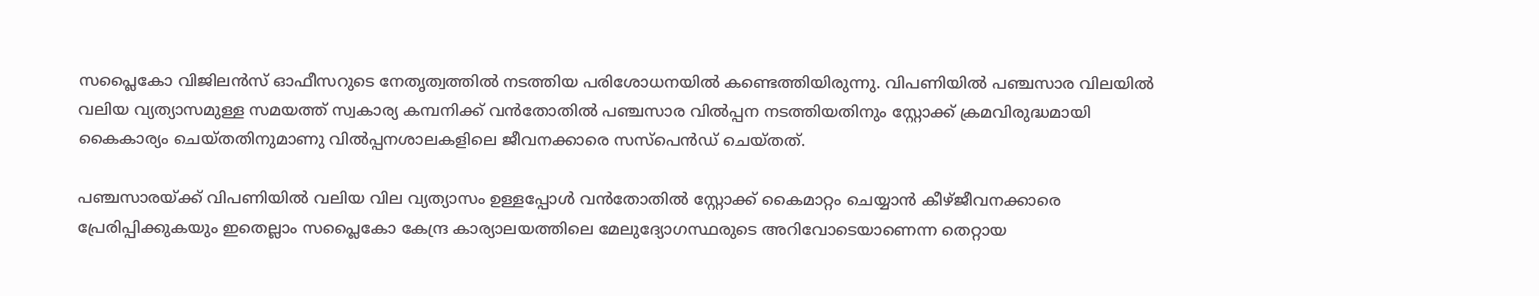സപ്ലൈകോ വിജിലന്‍സ് ഓഫീസറുടെ നേതൃത്വത്തില്‍ നടത്തിയ പരിശോധനയില്‍ കണ്ടെത്തിയിരുന്നു. വിപണിയില്‍ പഞ്ചസാര വിലയില്‍ വലിയ വ്യത്യാസമുള്ള സമയത്ത് സ്വകാര്യ കമ്പനിക്ക് വന്‍തോതില്‍ പഞ്ചസാര വില്‍പ്പന നടത്തിയതിനും സ്റ്റോക്ക് ക്രമവിരുദ്ധമായി കൈകാര്യം ചെയ്തതിനുമാണു വില്‍പ്പനശാലകളിലെ ജീവനക്കാരെ സസ്പെന്‍ഡ് ചെയ്തത്.

പഞ്ചസാരയ്ക്ക് വിപണിയില്‍ വലിയ വില വ്യത്യാസം ഉള്ളപ്പോള്‍ വന്‍തോതില്‍ സ്റ്റോക്ക് കൈമാറ്റം ചെയ്യാന്‍ കീഴ്ജീവനക്കാരെ പ്രേരിപ്പിക്കുകയും ഇതെല്ലാം സപ്ലൈകോ കേന്ദ്ര കാര്യാലയത്തിലെ മേലുദ്യോഗസ്ഥരുടെ അറിവോടെയാണെന്ന തെറ്റായ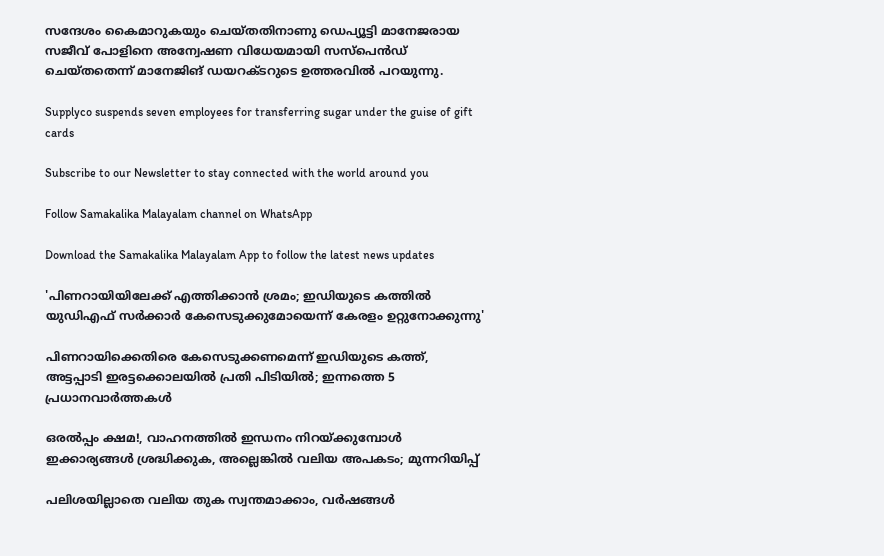സന്ദേശം കൈമാറുകയും ചെയ്തതിനാണു ഡെപ്യൂട്ടി മാനേജരായ സജീവ് പോളിനെ അന്വേഷണ വിധേയമായി സസ്പെന്‍ഡ് ചെയ്തതെന്ന് മാനേജിങ് ഡയറക്ടറുടെ ഉത്തരവില്‍ പറയുന്നു.

Supplyco suspends seven employees for transferring sugar under the guise of gift cards

Subscribe to our Newsletter to stay connected with the world around you

Follow Samakalika Malayalam channel on WhatsApp

Download the Samakalika Malayalam App to follow the latest news updates

'പിണറായിയിലേക്ക് എത്തിക്കാൻ ശ്രമം; ഇഡിയുടെ കത്തിൽ യുഡിഎഫ് സർക്കാർ കേസെടുക്കുമോയെന്ന് കേരളം ഉറ്റുനോക്കുന്നു'

പിണറായിക്കെതിരെ കേസെടുക്കണമെന്ന് ഇഡിയുടെ കത്ത്, അട്ടപ്പാടി ഇരട്ടക്കൊലയില്‍ പ്രതി പിടിയില്‍; ഇന്നത്തെ 5 പ്രധാനവാര്‍ത്തകള്‍

ഒരൽപ്പം ക്ഷമ!, വാഹനത്തില്‍ ഇന്ധനം നിറയ്ക്കുമ്പോള്‍ ഇക്കാര്യങ്ങള്‍ ശ്രദ്ധിക്കുക, അല്ലെങ്കില്‍ വലിയ അപകടം; മുന്നറിയിപ്പ്

പലിശയില്ലാതെ വലിയ തുക സ്വന്തമാക്കാം, വര്‍ഷങ്ങള്‍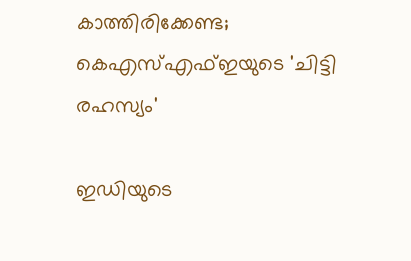കാത്തിരിക്കേണ്ട; കെഎസ്എഫ്ഇയുടെ 'ചിട്ടി രഹസ്യം'

ഇഡിയുടെ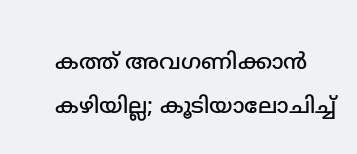കത്ത് അവഗണിക്കാന്‍ കഴിയില്ല; കൂടിയാലോചിച്ച്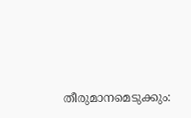തീരുമാനമെടുക്കും: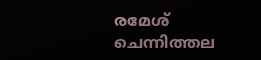രമേശ് ചെന്നിത്തല